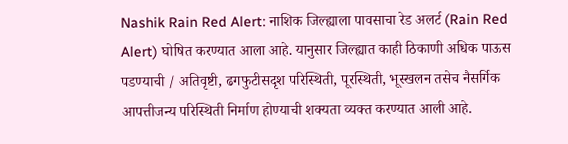Nashik Rain Red Alert: नाशिक जिल्ह्याला पावसाचा रेड अलर्ट (Rain Red Alert) घोषित करण्यात आला आहे. यानुसार जिल्ह्यात काही ठिकाणी अधिक पाऊस पडण्याची / अतिवृष्टी, ढगफुटीसदृश परिस्थिती, पूरस्थिती, भूस्खलन तसेच नैसर्गिक आपत्तीजन्य परिस्थिती निर्माण होण्याची शक्यता व्यक्त करण्यात आली आहे.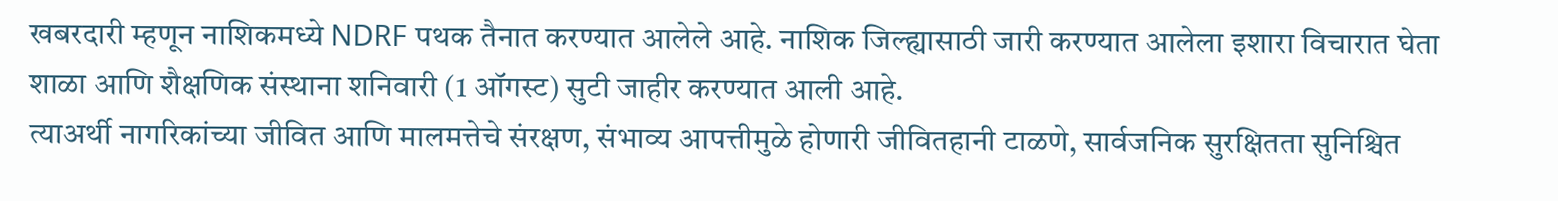खबरदारी म्हणून नाशिकमध्ये NDRF पथक तैनात करण्यात आलेले आहे. नाशिक जिल्ह्यासाठी जारी करण्यात आलेला इशारा विचारात घेता शाळा आणि शैक्षणिक संस्थाना शनिवारी (1 ऑगस्ट) सुटी जाहीर करण्यात आली आहे.
त्याअर्थी नागरिकांच्या जीवित आणि मालमत्तेचे संरक्षण, संभाव्य आपत्तीमुळे होणारी जीवितहानी टाळणे, सार्वजनिक सुरक्षितता सुनिश्चित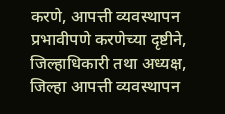करणे, आपत्ती व्यवस्थापन प्रभावीपणे करणेच्या दृष्टीने, जिल्हाधिकारी तथा अध्यक्ष, जिल्हा आपत्ती व्यवस्थापन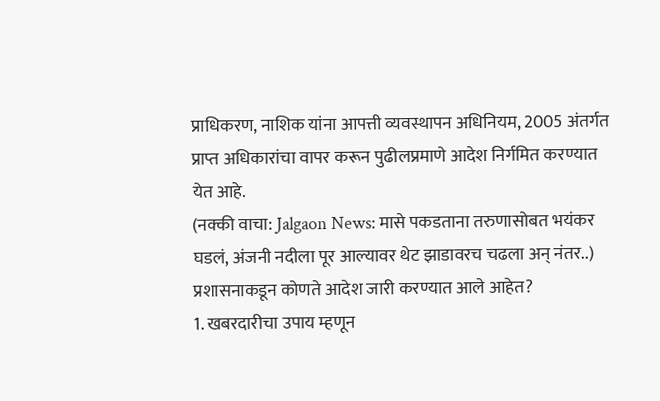प्राधिकरण, नाशिक यांना आपत्ती व्यवस्थापन अधिनियम, 2005 अंतर्गत प्राप्त अधिकारांचा वापर करून पुढीलप्रमाणे आदेश निर्गमित करण्यात येत आहे.
(नक्की वाचा: Jalgaon News: मासे पकडताना तरुणासोबत भयंकर घडलं, अंजनी नदीला पूर आल्यावर थेट झाडावरच चढला अन् नंतर..)
प्रशासनाकडून कोणते आदेश जारी करण्यात आले आहेत?
1. खबरदारीचा उपाय म्हणून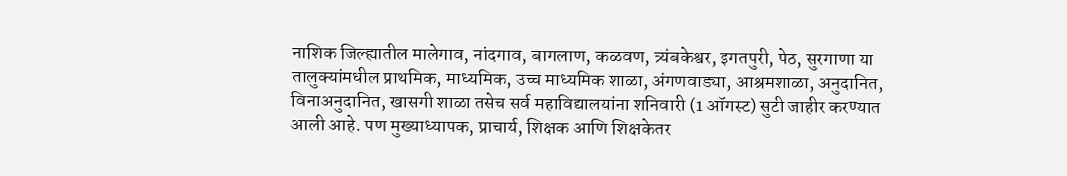नाशिक जिल्ह्यातील मालेगाव, नांदगाव, बागलाण, कळवण, त्र्यंबकेश्वर, इगतपुरी, पेठ, सुरगाणा या तालुक्यांमधील प्राथमिक, माध्यमिक, उच्च माध्यमिक शाळा, अंगणवाड्या, आश्रमशाळा, अनुदानित, विनाअनुदानित, खासगी शाळा तसेच सर्व महाविद्यालयांना शनिवारी (1 ऑगस्ट) सुटी जाहीर करण्यात आली आहे. पण मुख्याध्यापक, प्राचार्य, शिक्षक आणि शिक्षकेतर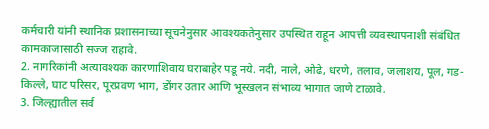कर्मचारी यांनी स्थानिक प्रशासनाच्या सूचनेनुसार आवश्यकतेनुसार उपस्थित राहून आपत्ती व्यवस्थापनाशी संबंधित कामकाजासाठी सज्ज राहावे.
2. नागरिकांनी अत्यावश्यक कारणाशिवाय घराबाहेर पडू नये. नदी, नाले, ओढे, धरणे, तलाव, जलाशय, पूल, गड-किल्ले, घाट परिसर, पूरप्रवण भाग, डोंगर उतार आणि भूस्खलन संभाव्य भागात जाणे टाळावे.
3. जिल्ह्यातील सर्व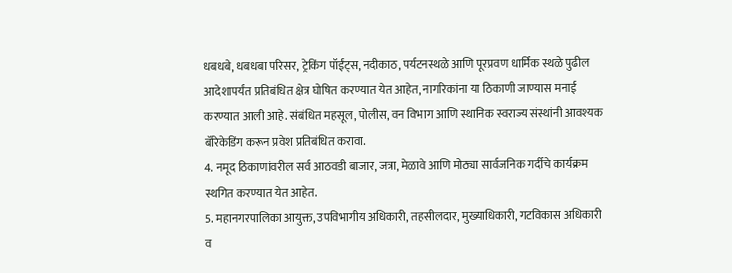धबधबे, धबधबा परिसर, ट्रेकिंग पॉईंट्स, नदीकाठ, पर्यटनस्थळे आणि पूरप्रवण धार्मिक स्थळे पुढील आदेशापर्यंत प्रतिबंधित क्षेत्र घोषित करण्यात येत आहेत, नागरिकांना या ठिकाणी जाण्यास मनाई करण्यात आली आहे. संबंधित महसूल, पोलीस, वन विभाग आणि स्थानिक स्वराज्य संस्थांनी आवश्यक बॅरिकेडिंग करून प्रवेश प्रतिबंधित करावा.
4. नमूद ठिकाणांवरील सर्व आठवडी बाजार, जत्रा, मेळावे आणि मोठ्या सार्वजनिक गर्दीचे कार्यक्रम स्थगित करण्यात येत आहेत.
5. महानगरपालिका आयुक्त, उपविभागीय अधिकारी, तहसीलदार, मुख्याधिकारी, गटविकास अधिकारी व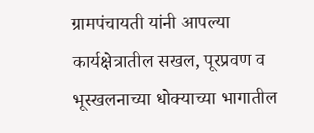ग्रामपंचायती यांनी आपल्या कार्यक्षेत्रातील सखल, पूरप्रवण व भूस्खलनाच्या धोक्याच्या भागातील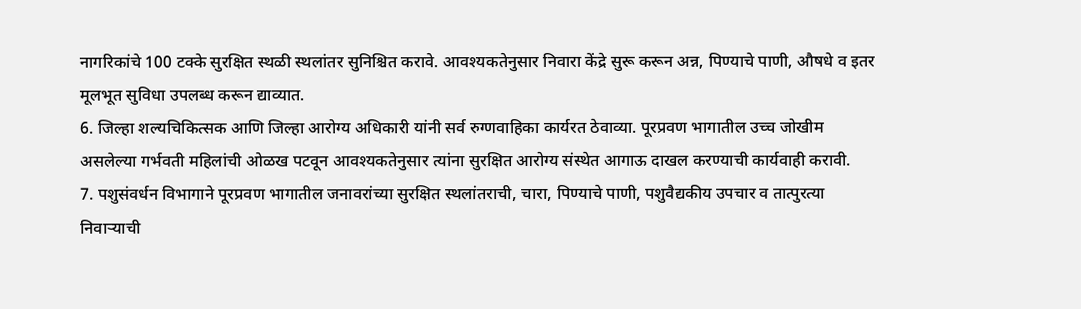नागरिकांचे 100 टक्के सुरक्षित स्थळी स्थलांतर सुनिश्चित करावे. आवश्यकतेनुसार निवारा केंद्रे सुरू करून अन्न, पिण्याचे पाणी, औषधे व इतर मूलभूत सुविधा उपलब्ध करून द्याव्यात.
6. जिल्हा शल्यचिकित्सक आणि जिल्हा आरोग्य अधिकारी यांनी सर्व रुग्णवाहिका कार्यरत ठेवाव्या. पूरप्रवण भागातील उच्च जोखीम असलेल्या गर्भवती महिलांची ओळख पटवून आवश्यकतेनुसार त्यांना सुरक्षित आरोग्य संस्थेत आगाऊ दाखल करण्याची कार्यवाही करावी.
7. पशुसंवर्धन विभागाने पूरप्रवण भागातील जनावरांच्या सुरक्षित स्थलांतराची, चारा, पिण्याचे पाणी, पशुवैद्यकीय उपचार व तात्पुरत्या निवाऱ्याची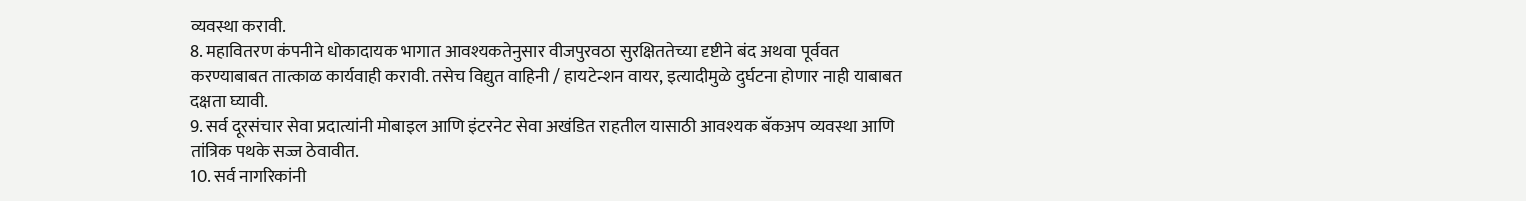व्यवस्था करावी.
8. महावितरण कंपनीने धोकादायक भागात आवश्यकतेनुसार वीजपुरवठा सुरक्षिततेच्या दृष्टीने बंद अथवा पूर्ववत करण्याबाबत तात्काळ कार्यवाही करावी. तसेच विद्युत वाहिनी / हायटेन्शन वायर, इत्यादीमुळे दुर्घटना होणार नाही याबाबत दक्षता घ्यावी.
9. सर्व दूरसंचार सेवा प्रदात्यांनी मोबाइल आणि इंटरनेट सेवा अखंडित राहतील यासाठी आवश्यक बॅकअप व्यवस्था आणि तांत्रिक पथके सज्ज ठेवावीत.
10. सर्व नागरिकांनी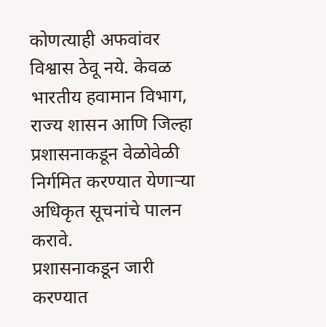कोणत्याही अफवांवर विश्वास ठेवू नये. केवळ भारतीय हवामान विभाग, राज्य शासन आणि जिल्हा प्रशासनाकडून वेळोवेळी निर्गमित करण्यात येणाऱ्या अधिकृत सूचनांचे पालन करावे.
प्रशासनाकडून जारी करण्यात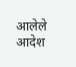आलेले आदेश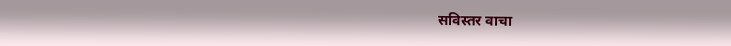सविस्तर वाचा